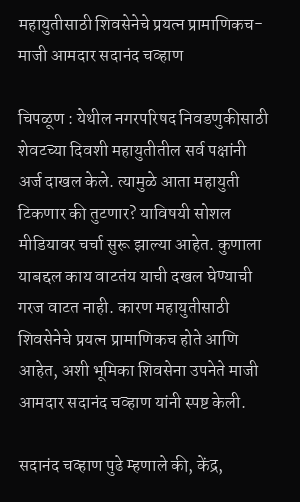महायुतीसाठी शिवसेनेचे प्रयत्न प्रामाणिकच- माजी आमदार सदानंद चव्हाण

चिपळूण : येथील नगरपरिषद निवडणुकीसाठी शेवटच्या दिवशी महायुतीतील सर्व पक्षांनी अर्ज दाखल केले. त्यामुळे आता महायुती टिकणार की तुटणार? याविषयी सोशल मीडियावर चर्चा सुरू झाल्या आहेत. कुणाला याबद्दल काय वाटतंय याची दखल घेण्याची गरज वाटत नाही. कारण महायुतीसाठी शिवसेनेचे प्रयत्न प्रामाणिकच होते आणि आहेत, अशी भूमिका शिवसेना उपनेते माजी आमदार सदानंद चव्हाण यांनी स्पष्ट केली.

सदानंद चव्हाण पुढे म्हणाले की, केंद्र,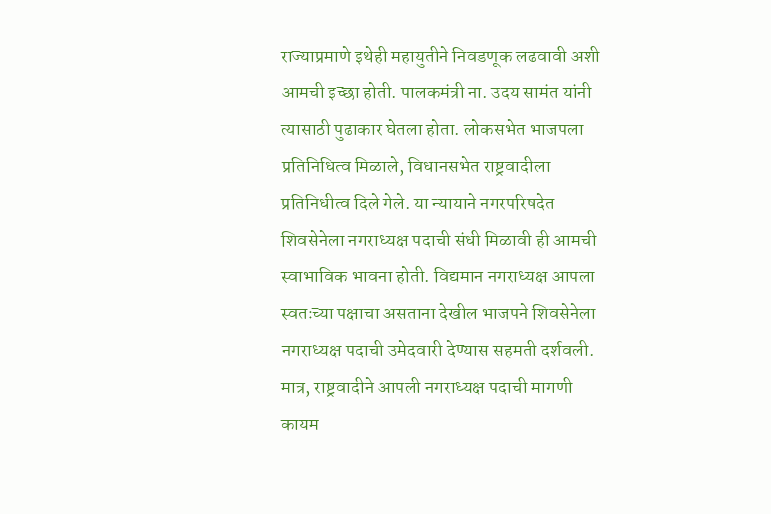राज्याप्रमाणे इथेही महायुतीने निवडणूक लढवावी अशी आमची इच्छा होती. पालकमंत्री ना. उदय सामंत यांनी त्यासाठी पुढाकार घेतला होता. लोकसभेत भाजपला प्रतिनिधित्व मिळाले, विधानसभेत राष्ट्रवादीला प्रतिनिधीत्व दिले गेले. या न्यायाने नगरपरिषदेत शिवसेनेला नगराध्यक्ष पदाची संधी मिळावी ही आमची स्वाभाविक भावना होती. विद्यमान नगराध्यक्ष आपला स्वतःच्या पक्षाचा असताना देखील भाजपने शिवसेनेला नगराध्यक्ष पदाची उमेदवारी देण्यास सहमती दर्शवली. मात्र, राष्ट्रवादीने आपली नगराध्यक्ष पदाची मागणी कायम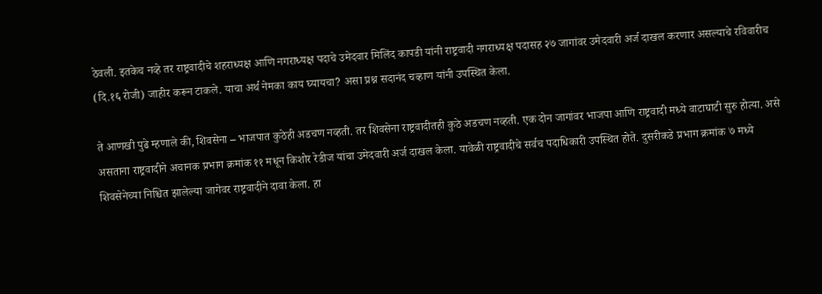ठेवली. इतकेच नव्हे तर राष्ट्रवादीचे शहराध्यक्ष आणि नगराध्यक्ष पदाचे उमेदवार मिलिंद कापडी यांनी राष्ट्रवादी नगराध्यक्ष पदासह २७ जागांवर उमेदवारी अर्ज दाखल करणार असल्याचे रविवारीच (दि.१६ रोजी) जाहीर करून टाकले. याचा अर्थ नेमका काय घ्यायचा? असा प्रश्न सदानंद चव्हाण यांनी उपस्थित केला.

ते आणखी पुढे म्हणाले की, शिवसेना – भाजपात कुठेही अडचण नव्हती. तर शिवसेना राष्ट्रवादीतही कुठे अडचण नव्हती. एक दोन जागांवर भाजपा आणि राष्ट्रवादी मध्ये वाटाघाटी सुरु होत्या. असे असताना राष्ट्रवादीने अचानक प्रभाग क्रमांक ११ मधून किशोर रेडीज यांचा उमेदवारी अर्ज दाखल केला. यावेळी राष्ट्रवादीचे सर्वच पदाधिकारी उपस्थित होते. दुसरीकडे प्रभाग क्रमांक ७ मध्ये शिवसेनेच्या निश्चित झालेल्या जागेवर राष्ट्रवादीने दावा केला. हा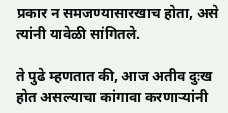प्रकार न समजण्यासारखाच होता, असे त्यांनी यावेळी सांगितले.

ते पुढे म्हणतात की, आज अतीव दुःख होत असल्याचा कांगावा करणाऱ्यांनी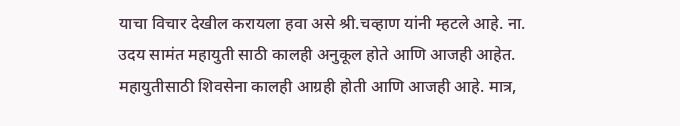याचा विचार देखील करायला हवा असे श्री.चव्हाण यांनी म्हटले आहे. ना. उदय सामंत महायुती साठी कालही अनुकूल होते आणि आजही आहेत. महायुतीसाठी शिवसेना कालही आग्रही होती आणि आजही आहे. मात्र,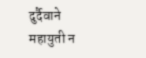दुर्दैवाने महायुती न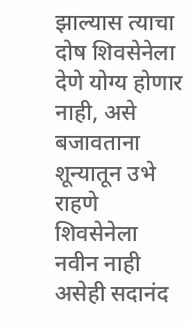झाल्यास त्याचा दोष शिवसेनेला देणे योग्य होणार नाही, असे बजावताना शून्यातून उभे राहणे शिवसेनेला नवीन नाही असेही सदानंद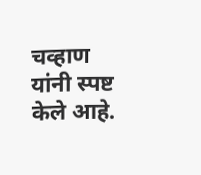चव्हाण यांनी स्पष्ट केले आहे.